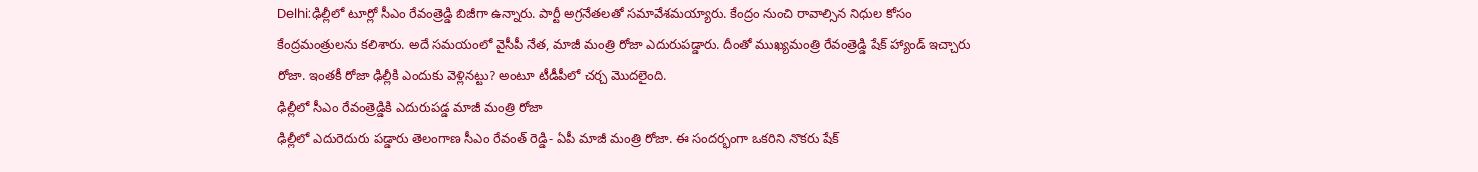Delhi:ఢిల్లీలో టూర్లో సీఎం రేవంత్రెడ్డి బిజీగా ఉన్నారు. పార్టీ అగ్రనేతలతో సమావేశమయ్యారు. కేంద్రం నుంచి రావాల్సిన నిధుల కోసం కేంద్రమంత్రులను కలిశారు. అదే సమయంలో వైసీపీ నేత, మాజీ మంత్రి రోజా ఎదురుపడ్డారు. దీంతో ముఖ్యమంత్రి రేవంత్రెడ్డి షేక్ హ్యాండ్ ఇచ్చారు రోజా. ఇంతకీ రోజా ఢిల్లీకి ఎందుకు వెళ్లినట్టు? అంటూ టీడీపీలో చర్చ మొదలైంది.
ఢిల్లీలో సీఎం రేవంత్రెడ్డికి ఎదురుపడ్డ మాజీ మంత్రి రోజా
ఢిల్లీలో ఎదురెదురు పడ్డారు తెలంగాణ సీఎం రేవంత్ రెడ్డి- ఏపీ మాజీ మంత్రి రోజా. ఈ సందర్భంగా ఒకరిని నొకరు షేక్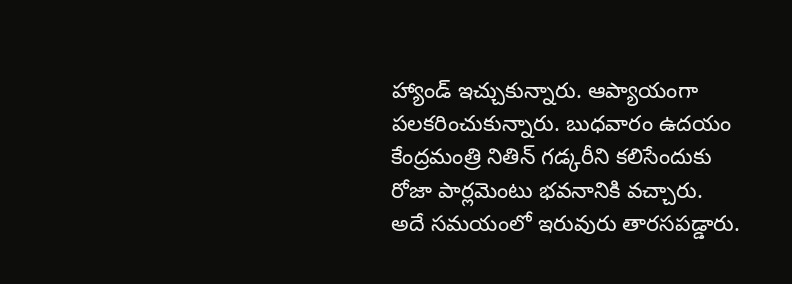హ్యాండ్ ఇచ్చుకున్నారు. ఆప్యాయంగా పలకరించుకున్నారు. బుధవారం ఉదయం కేంద్రమంత్రి నితిన్ గడ్కరీని కలిసేందుకు రోజా పార్లమెంటు భవనానికి వచ్చారు.
అదే సమయంలో ఇరువురు తారసపడ్డారు.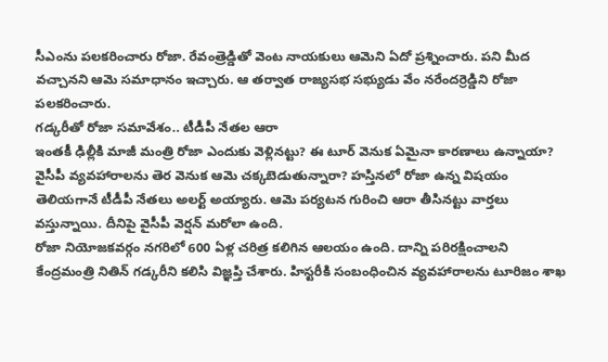సీఎంను పలకరించారు రోజా. రేవంత్రెడ్డితో వెంట నాయకులు ఆమెని ఏదో ప్రశ్నించారు. పని మీద వచ్చానని ఆమె సమాధానం ఇచ్చారు. ఆ తర్వాత రాజ్యసభ సభ్యుడు వేం నరేందర్రెడ్డిని రోజా పలకరించారు.
గడ్కరీతో రోజా సమావేశం.. టీడీపీ నేతల ఆరా
ఇంతకీ ఢిల్లీకి మాజీ మంత్రి రోజా ఎందుకు వెళ్లినట్టు? ఈ టూర్ వెనుక ఏమైనా కారణాలు ఉన్నాయా? వైసీపీ వ్యవహారాలను తెర వెనుక ఆమె చక్కబెడుతున్నారా? హస్తినలో రోజా ఉన్న విషయం తెలియగానే టీడీపీ నేతలు అలర్ట్ అయ్యారు. ఆమె పర్యటన గురించి ఆరా తీసినట్టు వార్తలు వస్తున్నాయి. దీనిపై వైసీపీ వెర్షన్ మరోలా ఉంది.
రోజా నియోజకవర్గం నగరిలో 600 ఏళ్ల చరిత్ర కలిగిన ఆలయం ఉంది. దాన్ని పరిరక్షించాలని కేంద్రమంత్రి నితిన్ గడ్కరీని కలిసి విజ్ఞప్తి చేశారు. హిస్టరీకి సంబంధించిన వ్యవహారాలను టూరిజం శాఖ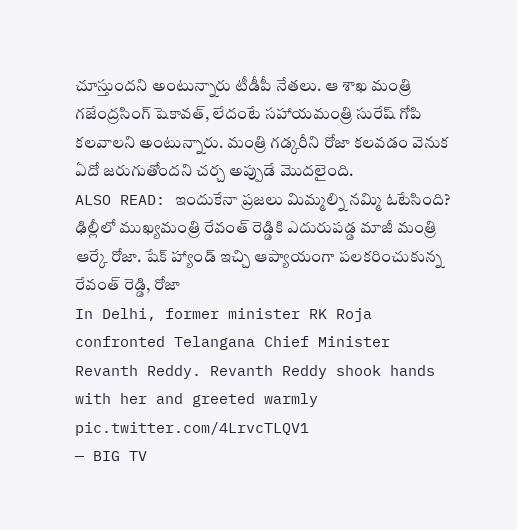చూస్తుందని అంటున్నారు టీడీపీ నేతలు. ఆ శాఖ మంత్రి గజేంద్రసింగ్ షెకావత్, లేదంటే సహాయమంత్రి సురేష్ గోపి కలవాలని అంటున్నారు. మంత్రి గడ్కరీని రోజా కలవడం వెనుక ఏదో జరుగుతోందని చర్చ అప్పుడే మొదలైంది.
ALSO READ: ఇందుకేనా ప్రజలు మిమ్మల్ని నమ్మి ఓటేసింది?
ఢిల్లీలో ముఖ్యమంత్రి రేవంత్ రెడ్డికి ఎదురుపడ్డ మాజీ మంత్రి ఆర్కే రోజా. షేక్ హ్యాండ్ ఇచ్చి ఆప్యాయంగా పలకరించుకున్న రేవంత్ రెడ్డి, రోజా
In Delhi, former minister RK Roja confronted Telangana Chief Minister Revanth Reddy. Revanth Reddy shook hands with her and greeted warmly pic.twitter.com/4LrvcTLQV1
— BIG TV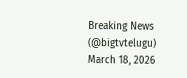Breaking News (@bigtvtelugu) March 18, 2026